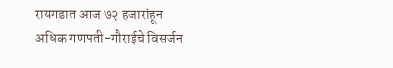रायगडात आज ७२ हजारांहून अधिक गणपती-गौराईचे विसर्जन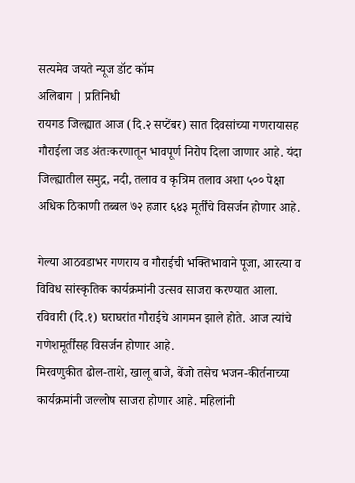सत्यमेव जयते न्यूज डॉट कॉम
अलिबाग | प्रतिनिधी
रायगड जिल्ह्यात आज (दि.२ सप्टेंबर) सात दिवसांच्या गणरायासह गौराईला जड अंतःकरणातून भावपूर्ण निरोप दिला जाणार आहे. यंदा जिल्ह्यातील समुद्र, नदी, तलाव व कृत्रिम तलाव अशा ५०० पेक्षा अधिक ठिकाणी तब्बल ७२ हजार ६४३ मूर्तींचे विसर्जन होणार आहे.

गेल्या आठवडाभर गणराय व गौराईची भक्तिभावाने पूजा, आरत्या व विविध सांस्कृतिक कार्यक्रमांनी उत्सव साजरा करण्यात आला. रविवारी (दि.१) घराघरांत गौराईचे आगमन झाले होते. आज त्यांचे गणेशमूर्तींसह विसर्जन होणार आहे.
मिरवणुकीत ढोल-ताशे, खालू बाजे, बेंजो तसेच भजन-कीर्तनाच्या कार्यक्रमांनी जल्लोष साजरा होणार आहे. महिलांनी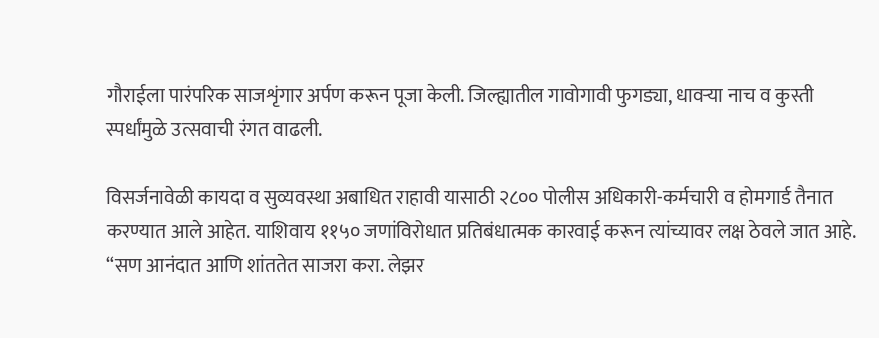गौराईला पारंपरिक साजशृंगार अर्पण करून पूजा केली. जिल्ह्यातील गावोगावी फुगड्या, धावऱ्या नाच व कुस्ती स्पर्धांमुळे उत्सवाची रंगत वाढली.

विसर्जनावेळी कायदा व सुव्यवस्था अबाधित राहावी यासाठी २८०० पोलीस अधिकारी-कर्मचारी व होमगार्ड तैनात करण्यात आले आहेत. याशिवाय ११५० जणांविरोधात प्रतिबंधात्मक कारवाई करून त्यांच्यावर लक्ष ठेवले जात आहे.
“सण आनंदात आणि शांततेत साजरा करा. लेझर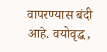वापरण्यास बंदी आहे. वयोवृद्ध,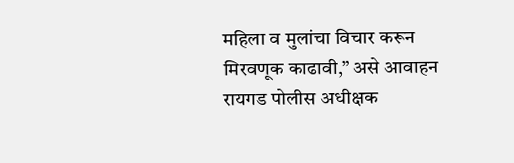महिला व मुलांचा विचार करून मिरवणूक काढावी,” असे आवाहन रायगड पोलीस अधीक्षक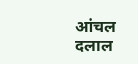आंचल दलाल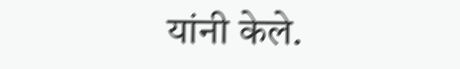यांनी केले.